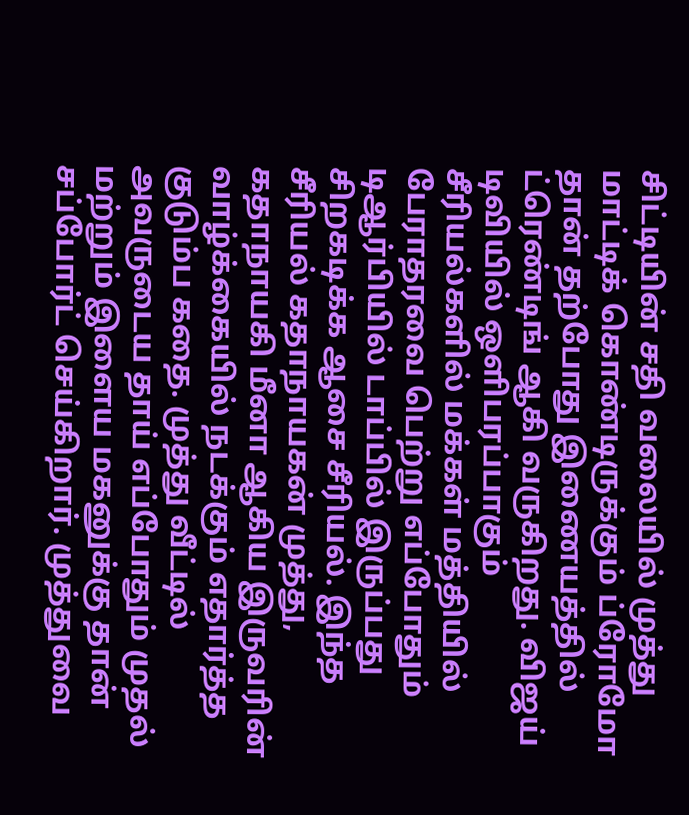சிட்டியின் சதி வலையில் முத்து மாட்டிக் கொண்டிருக்கும் ப்ரோமோ தான் தற்போது இணையத்தில் ட்ரெண்டிங் ஆகி வருகிறது. விஜய் டிவியில் ஒளிபரப்பாகும் சீரியல்களில் மக்கள் மத்தியில் பேராதரவை பெற்று எப்போதும் டிஆர்பியில் டாப்பில் இருப்பது சிறகடிக்க ஆசை சீரியல். இந்த சீரியல் கதாநாயகன் முத்து, கதாநாயகி மீனா ஆகிய இருவரின் வாழ்க்கையில் நடக்கும் எதார்த்த குடும்ப கதை. முத்து வீட்டில் அவருடைய தாய் எப்போதும் முதல் மற்றும் இளைய மகனுக்கு தான் சப்போர்ட் செய்கிறார். முத்துவை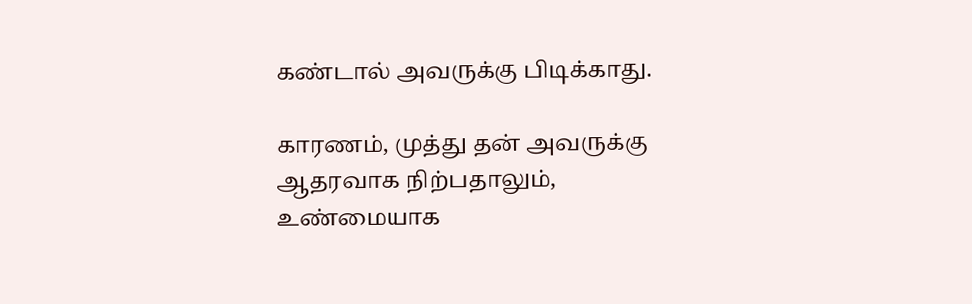கண்டால் அவருக்கு பிடிக்காது.

காரணம், முத்து தன் அவருக்கு ஆதரவாக நிற்பதாலும், உண்மையாக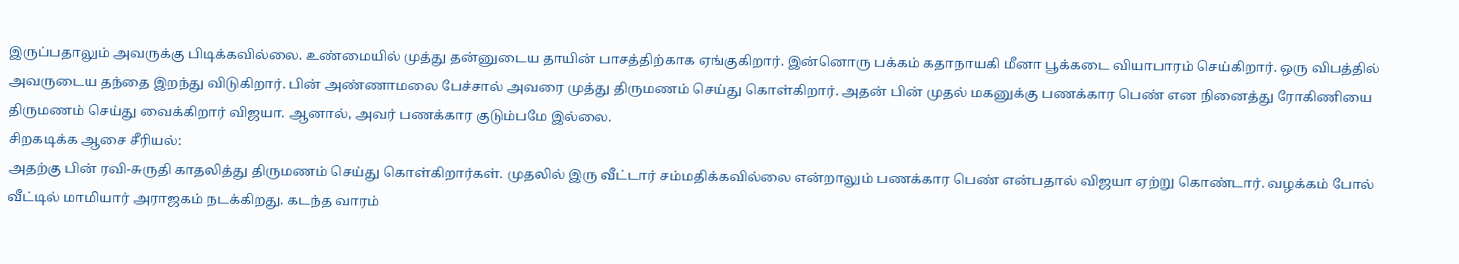இருப்பதாலும் அவருக்கு பிடிக்கவில்லை. உண்மையில் முத்து தன்னுடைய தாயின் பாசத்திற்காக ஏங்குகிறார். இன்னொரு பக்கம் கதாநாயகி மீனா பூக்கடை வியாபாரம் செய்கிறார். ஒரு விபத்தில் அவருடைய தந்தை இறந்து விடுகிறார். பின் அண்ணாமலை பேச்சால் அவரை முத்து திருமணம் செய்து கொள்கிறார். அதன் பின் முதல் மகனுக்கு பணக்கார பெண் என நினைத்து ரோகிணியை திருமணம் செய்து வைக்கிறார் விஜயா. ஆனால், அவர் பணக்கார குடும்பமே இல்லை.
சிறகடிக்க ஆசை சீரியல்:
அதற்கு பின் ரவி-சுருதி காதலித்து திருமணம் செய்து கொள்கிறார்கள். முதலில் இரு வீட்டார் சம்மதிக்கவில்லை என்றாலும் பணக்கார பெண் என்பதால் விஜயா ஏற்று கொண்டார். வழக்கம் போல் வீட்டில் மாமியார் அராஜகம் நடக்கிறது. கடந்த வாரம்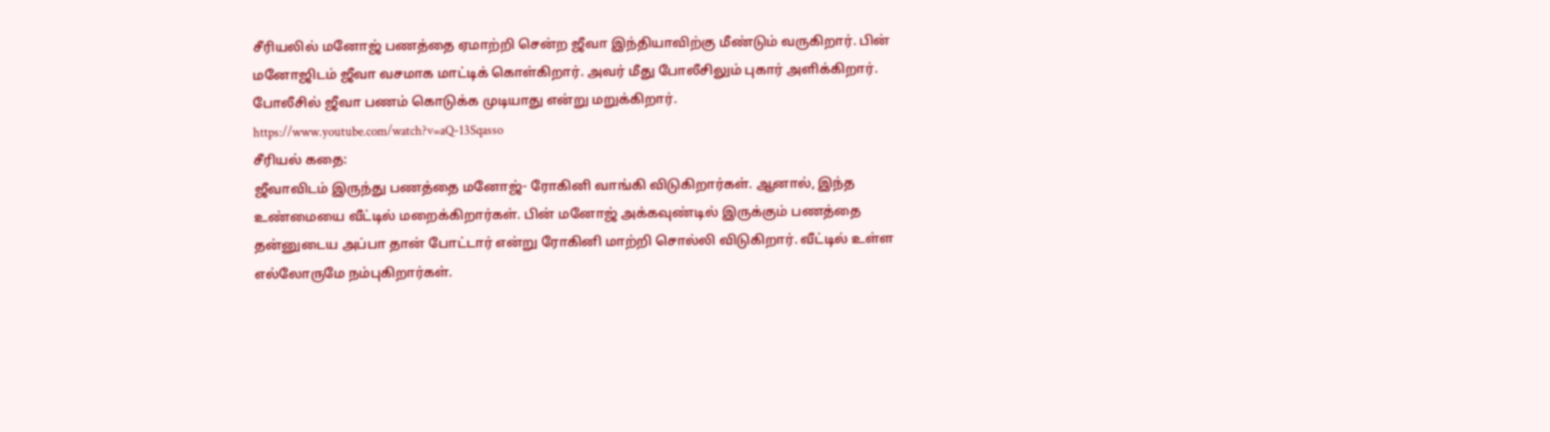சீரியலில் மனோஜ் பணத்தை ஏமாற்றி சென்ற ஜீவா இந்தியாவிற்கு மீண்டும் வருகிறார். பின் மனோஜிடம் ஜீவா வசமாக மாட்டிக் கொள்கிறார். அவர் மீது போலீசிலும் புகார் அளிக்கிறார். போலீசில் ஜீவா பணம் கொடுக்க முடியாது என்று மறுக்கிறார்.
https://www.youtube.com/watch?v=aQ-13Sqasso
சீரியல் கதை:
ஜீவாவிடம் இருந்து பணத்தை மனோஜ்- ரோகினி வாங்கி விடுகிறார்கள். ஆனால், இந்த உண்மையை வீட்டில் மறைக்கிறார்கள். பின் மனோஜ் அக்கவுண்டில் இருக்கும் பணத்தை தன்னுடைய அப்பா தான் போட்டார் என்று ரோகினி மாற்றி சொல்லி விடுகிறார். வீட்டில் உள்ள எல்லோருமே நம்புகிறார்கள்.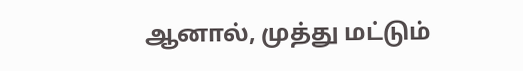ஆனால், முத்து மட்டும்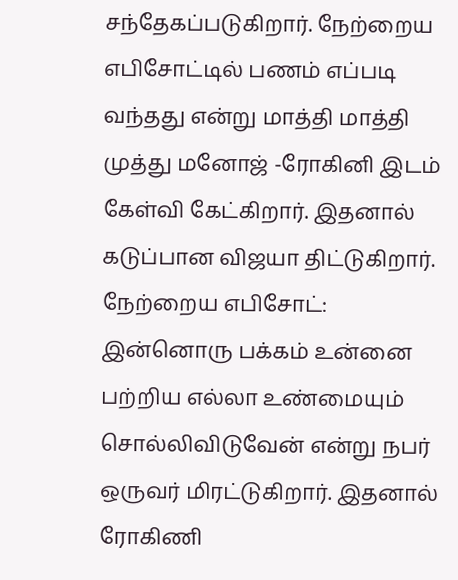சந்தேகப்படுகிறார். நேற்றைய எபிசோட்டில் பணம் எப்படி வந்தது என்று மாத்தி மாத்தி முத்து மனோஜ் -ரோகினி இடம் கேள்வி கேட்கிறார். இதனால் கடுப்பான விஜயா திட்டுகிறார்.
நேற்றைய எபிசோட்:
இன்னொரு பக்கம் உன்னை பற்றிய எல்லா உண்மையும் சொல்லிவிடுவேன் என்று நபர் ஒருவர் மிரட்டுகிறார். இதனால் ரோகிணி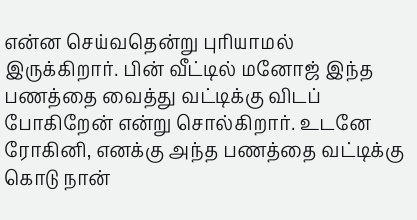என்ன செய்வதென்று புரியாமல் இருக்கிறார். பின் வீட்டில் மனோஜ் இந்த பணத்தை வைத்து வட்டிக்கு விடப் போகிறேன் என்று சொல்கிறார். உடனே ரோகினி, எனக்கு அந்த பணத்தை வட்டிக்கு கொடு நான்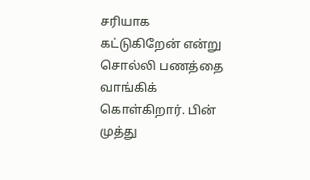சரியாக கட்டுகிறேன் என்று சொல்லி பணத்தை வாங்கிக் கொள்கிறார். பின் முத்து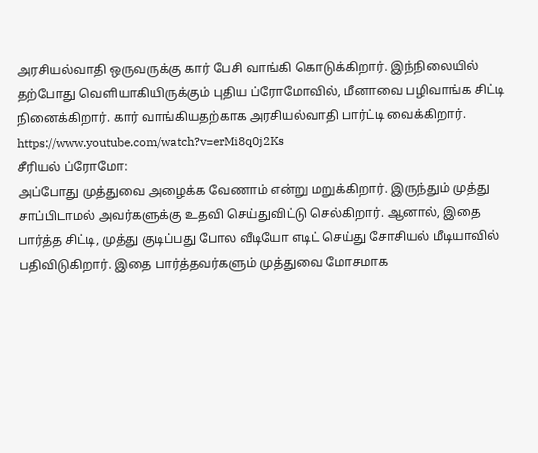அரசியல்வாதி ஒருவருக்கு கார் பேசி வாங்கி கொடுக்கிறார். இந்நிலையில் தற்போது வெளியாகியிருக்கும் புதிய ப்ரோமோவில், மீனாவை பழிவாங்க சிட்டி நினைக்கிறார். கார் வாங்கியதற்காக அரசியல்வாதி பார்ட்டி வைக்கிறார்.
https://www.youtube.com/watch?v=erMi8q0j2Ks
சீரியல் ப்ரோமோ:
அப்போது முத்துவை அழைக்க வேணாம் என்று மறுக்கிறார். இருந்தும் முத்து சாப்பிடாமல் அவர்களுக்கு உதவி செய்துவிட்டு செல்கிறார். ஆனால், இதை பார்த்த சிட்டி, முத்து குடிப்பது போல வீடியோ எடிட் செய்து சோசியல் மீடியாவில் பதிவிடுகிறார். இதை பார்த்தவர்களும் முத்துவை மோசமாக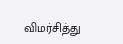விமர்சித்து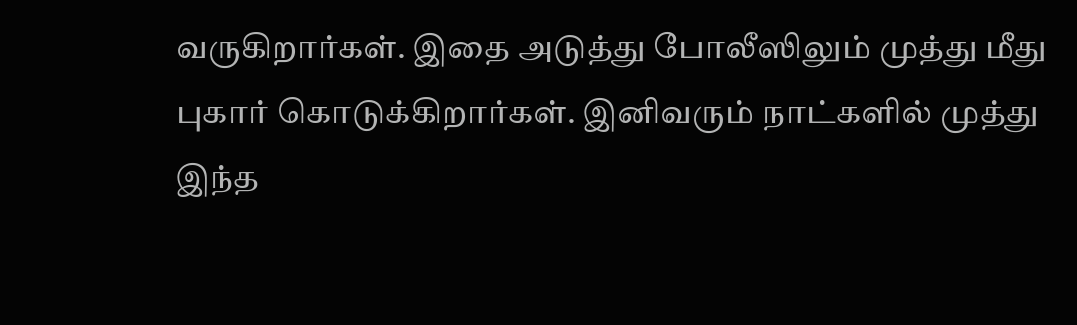வருகிறார்கள். இதை அடுத்து போலீஸிலும் முத்து மீது புகார் கொடுக்கிறார்கள். இனிவரும் நாட்களில் முத்து இந்த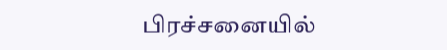பிரச்சனையில்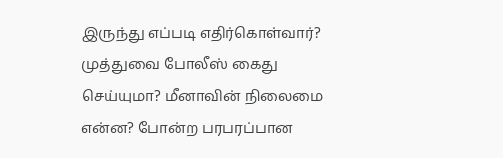இருந்து எப்படி எதிர்கொள்வார்? முத்துவை போலீஸ் கைது செய்யுமா? மீனாவின் நிலைமை என்ன? போன்ற பரபரப்பான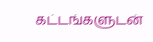கட்டங்களுடன்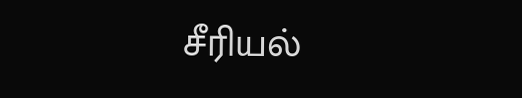சீரியல்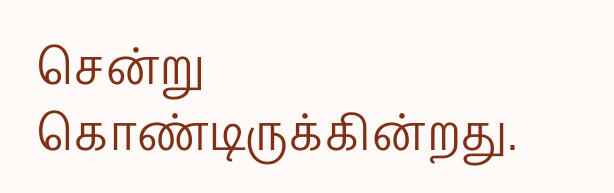சென்று கொண்டிருக்கின்றது.